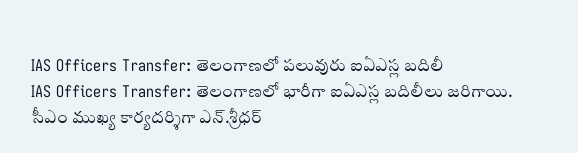IAS Officers Transfer: తెలంగాణలో పలువురు ఐఏఎస్ల బదిలీ
IAS Officers Transfer: తెలంగాణలో భారీగా ఐఏఎస్ల బదిలీలు జరిగాయి. సీఎం ముఖ్య కార్యదర్శిగా ఎన్.శ్రీధర్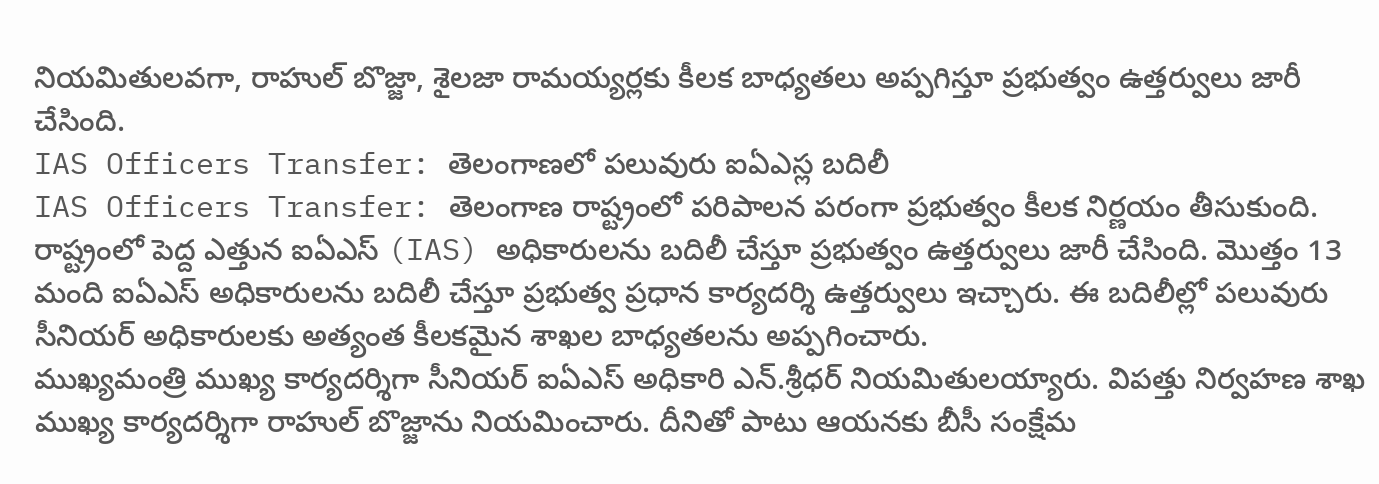నియమితులవగా, రాహుల్ బొజ్జా, శైలజా రామయ్యర్లకు కీలక బాధ్యతలు అప్పగిస్తూ ప్రభుత్వం ఉత్తర్వులు జారీ చేసింది.
IAS Officers Transfer: తెలంగాణలో పలువురు ఐఏఎస్ల బదిలీ
IAS Officers Transfer: తెలంగాణ రాష్ట్రంలో పరిపాలన పరంగా ప్రభుత్వం కీలక నిర్ణయం తీసుకుంది. రాష్ట్రంలో పెద్ద ఎత్తున ఐఏఎస్ (IAS) అధికారులను బదిలీ చేస్తూ ప్రభుత్వం ఉత్తర్వులు జారీ చేసింది. మొత్తం 13 మంది ఐఏఎస్ అధికారులను బదిలీ చేస్తూ ప్రభుత్వ ప్రధాన కార్యదర్శి ఉత్తర్వులు ఇచ్చారు. ఈ బదిలీల్లో పలువురు సీనియర్ అధికారులకు అత్యంత కీలకమైన శాఖల బాధ్యతలను అప్పగించారు.
ముఖ్యమంత్రి ముఖ్య కార్యదర్శిగా సీనియర్ ఐఏఎస్ అధికారి ఎన్.శ్రీధర్ నియమితులయ్యారు. విపత్తు నిర్వహణ శాఖ ముఖ్య కార్యదర్శిగా రాహుల్ బొజ్జాను నియమించారు. దీనితో పాటు ఆయనకు బీసీ సంక్షేమ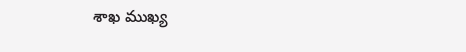శాఖ ముఖ్య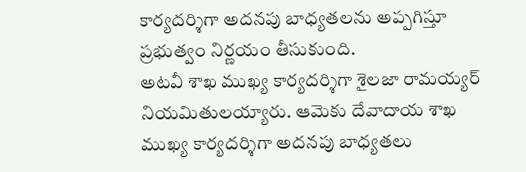కార్యదర్శిగా అదనపు బాధ్యతలను అప్పగిస్తూ ప్రభుత్వం నిర్ణయం తీసుకుంది.
అటవీ శాఖ ముఖ్య కార్యదర్శిగా శైలజా రామయ్యర్ నియమితులయ్యారు. ఆమెకు దేవాదాయ శాఖ ముఖ్య కార్యదర్శిగా అదనపు బాధ్యతలు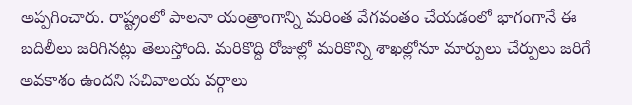అప్పగించారు. రాష్ట్రంలో పాలనా యంత్రాంగాన్ని మరింత వేగవంతం చేయడంలో భాగంగానే ఈ బదిలీలు జరిగినట్లు తెలుస్తోంది. మరికొద్ది రోజుల్లో మరికొన్ని శాఖల్లోనూ మార్పులు చేర్పులు జరిగే అవకాశం ఉందని సచివాలయ వర్గాలు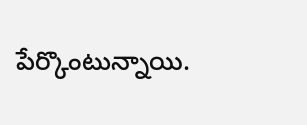పేర్కొంటున్నాయి.